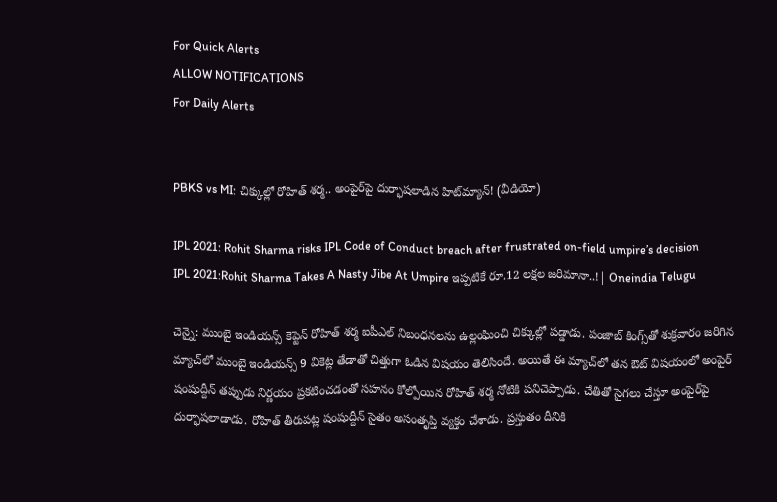For Quick Alerts
ALLOW NOTIFICATIONS
For Daily Alerts


PBKS vs MI: చిక్కుల్లో రోహిత్ శర్మ.. అంపైర్‌పై దుర్భాషలాడిన హిట్‌మ్యాన్! (వీడియో)

IPL 2021: Rohit Sharma risks IPL Code of Conduct breach after frustrated on-field umpire’s decision
IPL 2021:Rohit Sharma Takes A Nasty Jibe At Umpire ఇప్పటికే రూ.12 లక్షల జరిమానా..!| Oneindia Telugu

చెన్నై: ముంబై ఇండియన్స్ కెప్టెన్ రోహిత్ శర్మ ఐపీఎల్ నిబంధనలను ఉల్లంఘించి చిక్కుల్లో పడ్డాడు. పంజాబ్ కింగ్స్‌తో శుక్రవారం జరిగిన మ్యాచ్‌లో ముంబై ఇండియన్స్ 9 వికెట్ల తేడాతో చిత్తుగా ఓడిన విషయం తెలిసిందే. అయితే ఈ మ్యాచ్‌లో తన ఔట్ విషయంలో అంపైర్ షంషుద్దీన్ తప్పుడు నిర్ణయం ప్రకటించడంతో సహనం కోల్పోయిన రోహిత్ శర్మ నోటికి పనిచెప్పాడు. చేతితో సైగలు చేస్తూ అంపైర్‌పై దుర్భాషలాడాడు. రోహిత్ తీరుపట్ల షంషుద్దీన్ సైతం అసంతృప్తి వ్యక్తం చేశాడు. ప్రస్తుతం దీనికి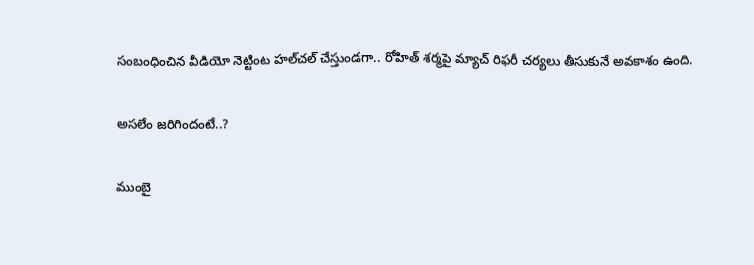సంబంధించిన వీడియో నెట్టింట హల్‌చల్ చేస్తుండగా.. రోహిత్ శర్మపై మ్యాచ్ రిఫరీ చర్యలు తీసుకునే అవకాశం ఉంది.

అసలేం జరిగిందంటే..?

ముంబై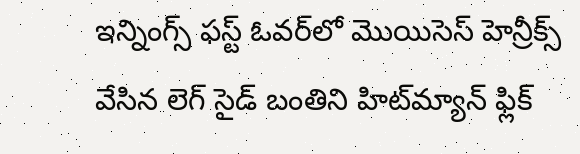ఇన్నింగ్స్ ఫస్ట్ ఓవర్‌‌లో మొయిసెస్ హెన్రీక్స్ వేసిన లెగ్ సైడ్ బంతిని హిట్‌మ్యాన్ ఫ్లిక్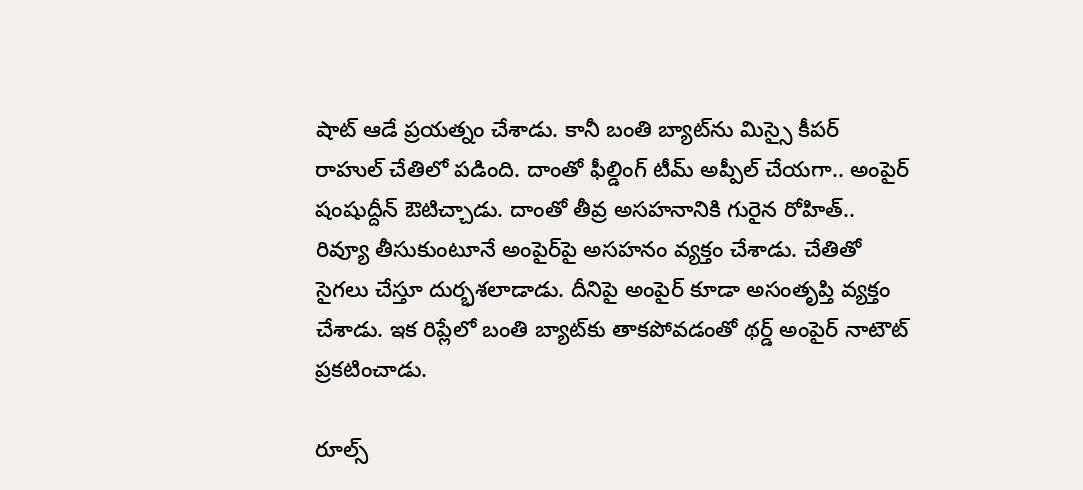షాట్ ఆడే ప్రయత్నం చేశాడు. కానీ బంతి బ్యాట్‌ను మిస్సై కీపర్ రాహుల్ చేతిలో పడింది. దాంతో ఫీల్డింగ్ టీమ్ అప్పీల్ చేయగా.. అంపైర్ షంషుద్దీన్ ఔటిచ్చాడు. దాంతో తీవ్ర అసహనానికి గురైన రోహిత్.. రివ్యూ తీసుకుంటూనే అంపైర్‌పై అసహనం వ్యక్తం చేశాడు. చేతితో సైగలు చేస్తూ దుర్భశలాడాడు. దీనిపై అంపైర్ కూడా అసంతృప్తి వ్యక్తం చేశాడు. ఇక రిప్లేలో బంతి బ్యాట్‌కు తాకపోవడంతో థర్డ్ అంపైర్ నాటౌట్ ప్రకటించాడు.

రూల్స్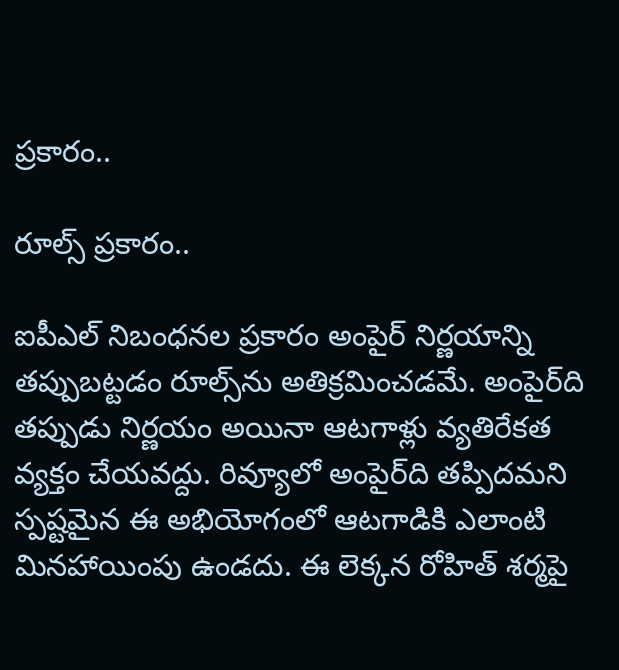ప్రకారం..

రూల్స్ ప్రకారం..

ఐపీఎల్ నిబంధనల ప్రకారం అంపైర్ నిర్ణయాన్ని తప్పుబట్టడం రూల్స్‌ను అతిక్రమించడమే. అంపైర్‌ది తప్పుడు నిర్ణయం అయినా ఆటగాళ్లు వ్యతిరేకత వ్యక్తం చేయవద్దు. రివ్యూలో అంపైర్‌ది తప్పిదమని స్పష్టమైన ఈ అభియోగంలో ఆటగాడికి ఎలాంటి మినహాయింపు ఉండదు. ఈ లెక్కన రోహిత్ శర్మపై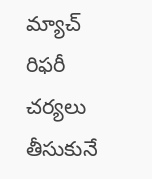మ్యాచ్ రిఫరీ చర్యలు తీసుకునే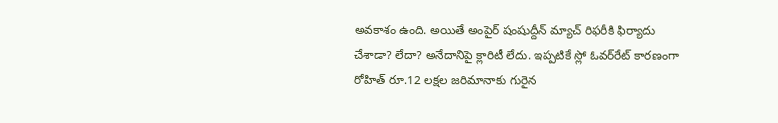అవకాశం ఉంది. అయితే అంపైర్ షంషుద్దీన్ మ్యాచ్ రిఫరీకి ఫిర్యాదు చేశాడా? లేదా? అనేదానిపై క్లారిటీ లేదు. ఇప్పటికే స్లో ఓవర్‌రేట్ కారణంగా రోహిత్ రూ.12 లక్షల జరిమానాకు గురైన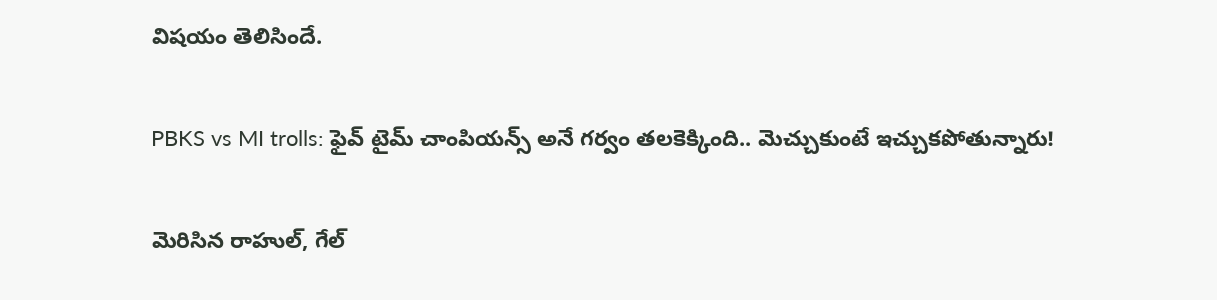విషయం తెలిసిందే.

PBKS vs MI trolls: ఫైవ్ టైమ్ చాంపియన్స్ అనే గర్వం తలకెక్కింది.. మెచ్చుకుంటే ఇచ్చుకపోతున్నారు!

మెరిసిన రాహుల్, గేల్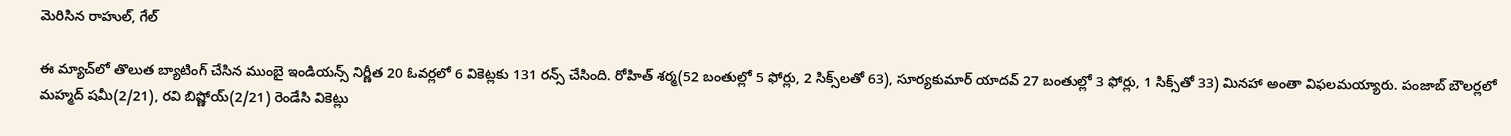మెరిసిన రాహుల్, గేల్

ఈ మ్యాచ్‌లో తొలుత బ్యాటింగ్ చేసిన ముంబై ఇండియన్స్ నిర్ణీత 20 ఓవర్లలో 6 వికెట్లకు 131 రన్స్ చేసింది. రోహిత్ శర్మ(52 బంతుల్లో 5 ఫోర్లు, 2 సిక్స్‌లతో 63), సూర్యకుమార్ యాదవ్ 27 బంతుల్లో 3 ఫోర్లు, 1 సిక్స్‌తో 33) మినహా అంతా విఫలమయ్యారు. పంజాబ్ బౌలర్లలో మహ్మద్ షమీ(2/21), రవి బిష్ణోయ్(2/21) రెండేసి వికెట్లు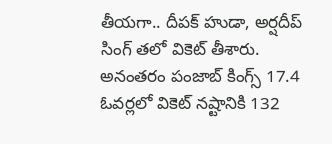తీయగా.. దీపక్ హుడా, అర్ష‌దీప్ సింగ్ తలో వికెట్ తీశారు. అనంతరం పంజాబ్ కింగ్స్ 17.4 ఓవర్లలో వికెట్ నష్టానికి 132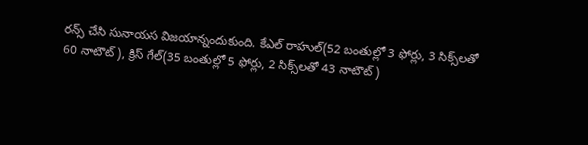రన్స్ చేసి సునాయస విజయాన్నందుకుంది. కేఎల్ రాహుల్(52 బంతుల్లో 3 ఫోర్లు, 3 సిక్స్‌లతో 60 నాటౌట్), క్రిస్ గేల్(35 బంతుల్లో 5 ఫోర్లు, 2 సిక్స్‌లతో 43 నాటౌట్)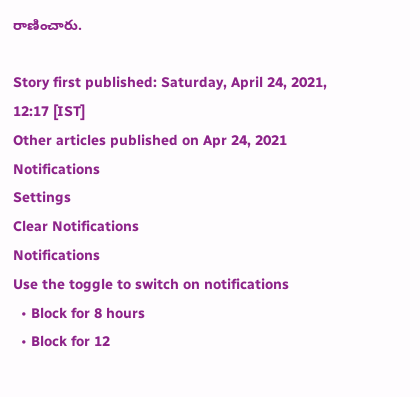రాణించారు.

Story first published: Saturday, April 24, 2021, 12:17 [IST]
Other articles published on Apr 24, 2021
Notifications
Settings
Clear Notifications
Notifications
Use the toggle to switch on notifications
  • Block for 8 hours
  • Block for 12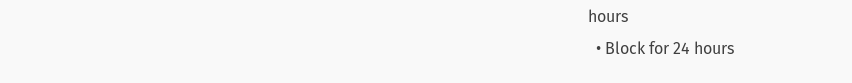hours
  • Block for 24 hours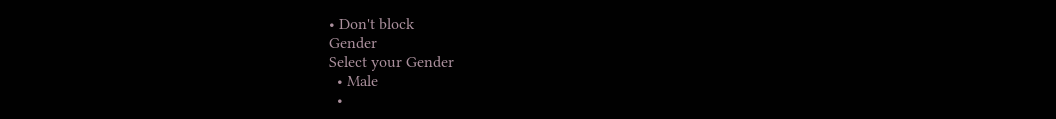• Don't block
Gender
Select your Gender
  • Male
  •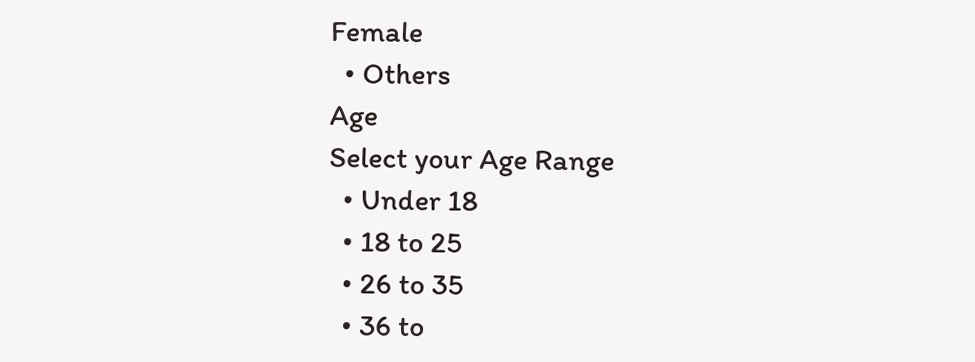Female
  • Others
Age
Select your Age Range
  • Under 18
  • 18 to 25
  • 26 to 35
  • 36 to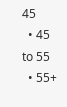45
  • 45 to 55
  • 55+